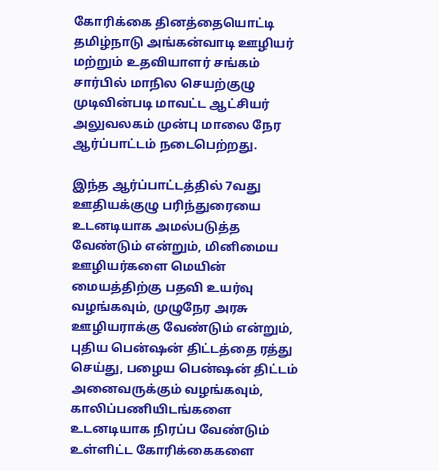கோரிக்கை தினத்தையொட்டி தமிழ்நாடு அங்கன்வாடி ஊழியர் மற்றும் உதவியாளர் சங்கம் சார்பில் மாநில செயற்குழு முடிவின்படி மாவட்ட ஆட்சியர் அலுவலகம் முன்பு மாலை நேர ஆர்ப்பாட்டம் நடைபெற்றது.

இந்த ஆர்ப்பாட்டத்தில் 7வது ஊதியக்குழு பரிந்துரையை உடனடியாக அமல்படுத்த வேண்டும் என்றும், மினிமைய ஊழியர்களை மெயின் மையத்திற்கு பதவி உயர்வு வழங்கவும், முழுநேர அரசு ஊழியராக்கு வேண்டும் என்றும், புதிய பென்ஷன் திட்டத்தை ரத்து செய்து, பழைய பென்ஷன் திட்டம் அனைவருக்கும் வழங்கவும், காலிப்பணியிடங்களை உடனடியாக நிரப்ப வேண்டும் உள்ளிட்ட கோரிக்கைகளை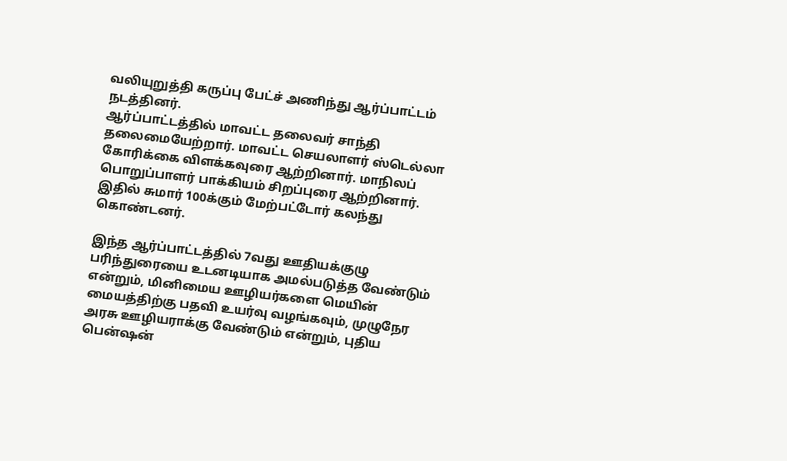வலியுறுத்தி கருப்பு பேட்ச் அணிந்து ஆர்ப்பாட்டம் நடத்தினர்.
ஆர்ப்பாட்டத்தில் மாவட்ட தலைவர் சாந்தி தலைமையேற்றார். மாவட்ட செயலாளர் ஸ்டெல்லா கோரிக்கை விளக்கவுரை ஆற்றினார். மாநிலப் பொறுப்பாளர் பாக்கியம் சிறப்புரை ஆற்றினார். இதில் சுமார் 100க்கும் மேற்பட்டோர் கலந்து கொண்டனர்.

இந்த ஆர்ப்பாட்டத்தில் 7வது ஊதியக்குழு பரிந்துரையை உடனடியாக அமல்படுத்த வேண்டும் என்றும், மினிமைய ஊழியர்களை மெயின் மையத்திற்கு பதவி உயர்வு வழங்கவும், முழுநேர அரசு ஊழியராக்கு வேண்டும் என்றும், புதிய பென்ஷன்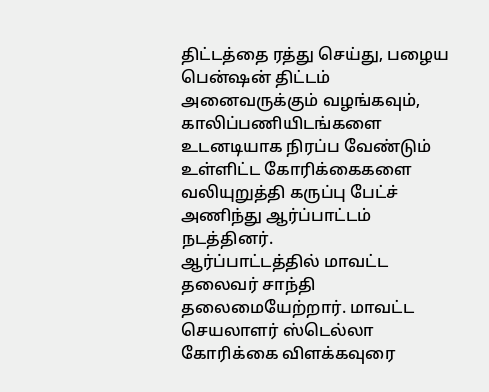திட்டத்தை ரத்து செய்து, பழைய பென்ஷன் திட்டம் அனைவருக்கும் வழங்கவும், காலிப்பணியிடங்களை உடனடியாக நிரப்ப வேண்டும் உள்ளிட்ட கோரிக்கைகளை வலியுறுத்தி கருப்பு பேட்ச் அணிந்து ஆர்ப்பாட்டம் நடத்தினர்.
ஆர்ப்பாட்டத்தில் மாவட்ட தலைவர் சாந்தி தலைமையேற்றார். மாவட்ட செயலாளர் ஸ்டெல்லா கோரிக்கை விளக்கவுரை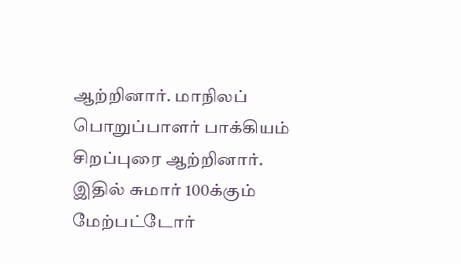ஆற்றினார். மாநிலப் பொறுப்பாளர் பாக்கியம் சிறப்புரை ஆற்றினார். இதில் சுமார் 100க்கும் மேற்பட்டோர்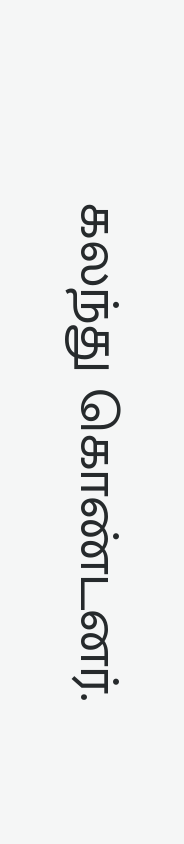கலந்து கொண்டனர்.